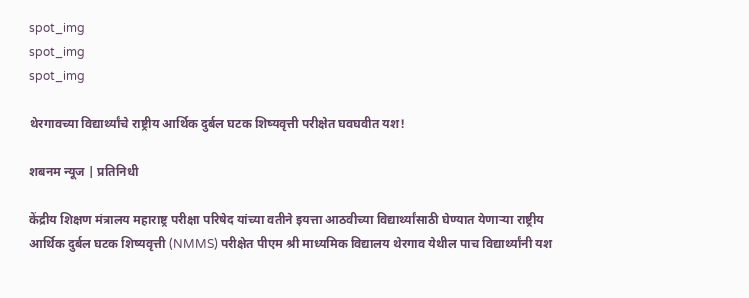spot_img
spot_img
spot_img

थेरगावच्या विद्यार्थ्यांचे राष्ट्रीय आर्थिक दुर्बल घटक शिष्यवृत्ती परीक्षेत घवघवीत यश!

शबनम न्यूज | प्रतिनिधी

केंद्रीय शिक्षण मंत्रालय महाराष्ट्र परीक्षा परिषेद यांच्या वतीने इयत्ता आठवीच्या विद्यार्थ्यांसाठी घेण्यात येणाऱ्या राष्ट्रीय आर्थिक दुर्बल घटक शिष्यवृत्ती (NMMS) परीक्षेत पीएम श्री माध्यमिक विद्यालय थेरगाव येथील पाच विद्यार्थ्यांनी यश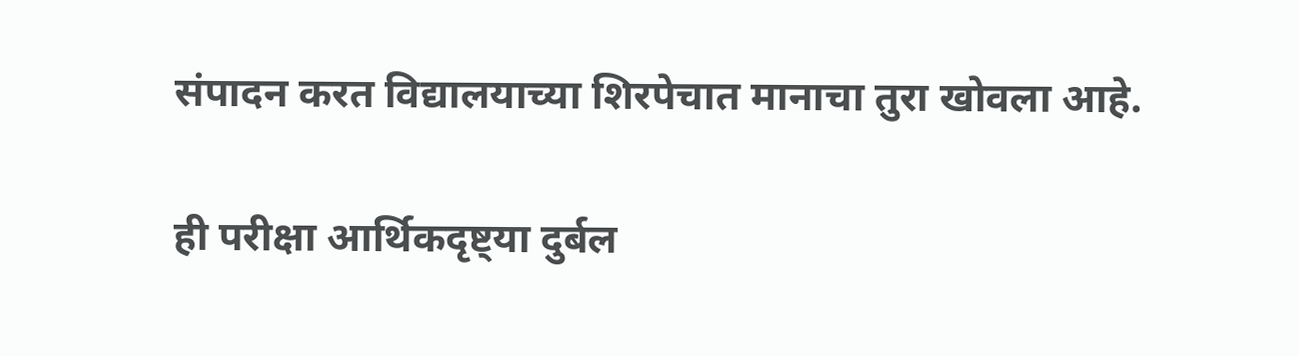संपादन करत विद्यालयाच्या शिरपेचात मानाचा तुरा खोवला आहे.

ही परीक्षा आर्थिकदृष्ट्या दुर्बल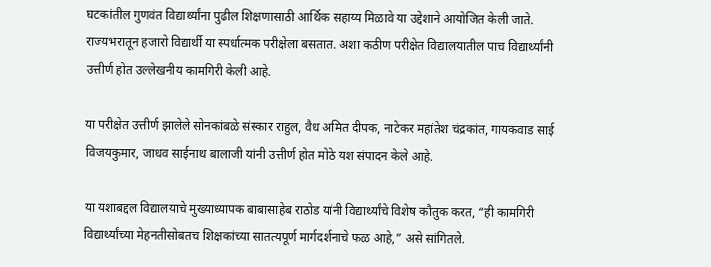घटकांतील गुणवंत विद्यार्थ्यांना पुढील शिक्षणासाठी आर्थिक सहाय्य मिळावे या उद्देशाने आयोजित केली जाते. राज्यभरातून हजारो विद्यार्थी या स्पर्धात्मक परीक्षेला बसतात. अशा कठीण परीक्षेत विद्यालयातील पाच विद्यार्थ्यांनी उत्तीर्ण होत उल्लेखनीय कामगिरी केली आहे.

या परीक्षेत उत्तीर्ण झालेले सोनकांबळे संस्कार राहुल, वैध अमित दीपक, नाटेकर महांतेश चंद्रकांत, गायकवाड साई विजयकुमार, जाधव साईनाथ बालाजी यांनी उत्तीर्ण होत मोठे यश संपादन केले आहे.

या यशाबद्दल विद्यालयाचे मुख्याध्यापक बाबासाहेब राठोड यांनी विद्यार्थ्यांचे विशेष कौतुक करत, “ही कामगिरी विद्यार्थ्यांच्या मेहनतीसोबतच शिक्षकांच्या सातत्यपूर्ण मार्गदर्शनाचे फळ आहे,” असे सांगितले.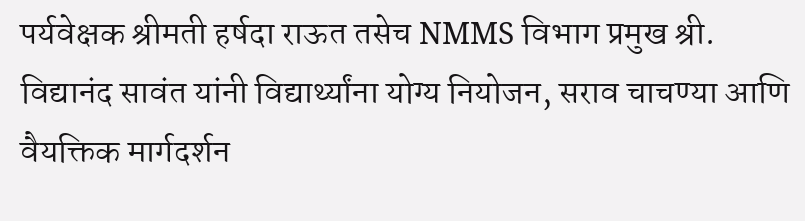पर्यवेक्षक श्रीमती हर्षदा राऊत तसेच NMMS विभाग प्रमुख श्री. विद्यानंद सावंत यांनी विद्यार्थ्यांना योग्य नियोजन, सराव चाचण्या आणि वैयक्तिक मार्गदर्शन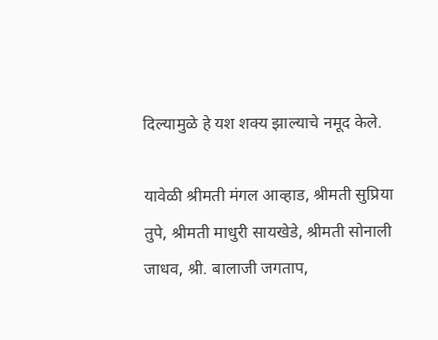दिल्यामुळे हे यश शक्य झाल्याचे नमूद केले.

यावेळी श्रीमती मंगल आव्हाड, श्रीमती सुप्रिया तुपे, श्रीमती माधुरी सायखेडे, श्रीमती सोनाली जाधव, श्री. बालाजी जगताप,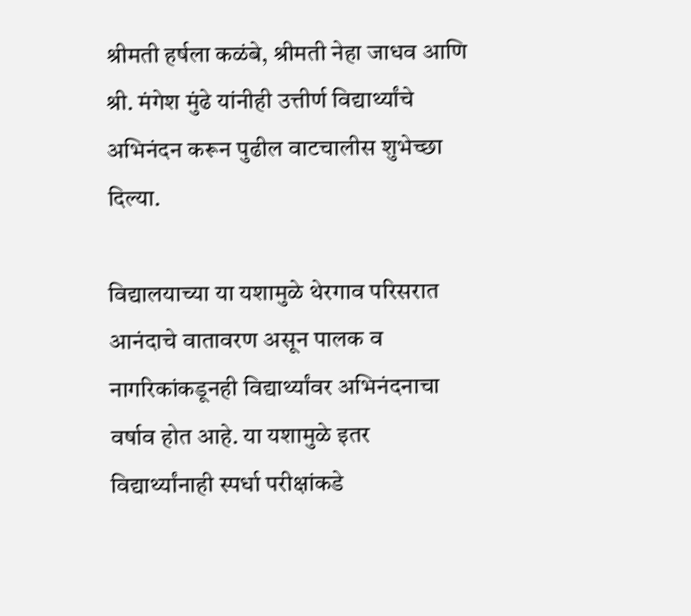श्रीमती हर्षला कळंबे, श्रीमती नेहा जाधव आणि श्री. मंगेश मुंढे यांनीही उत्तीर्ण विद्यार्थ्यांचे अभिनंदन करून पुढील वाटचालीस शुभेच्छा दिल्या.

विद्यालयाच्या या यशामुळे थेरगाव परिसरात आनंदाचे वातावरण असून पालक व नागरिकांकडूनही विद्यार्थ्यांवर अभिनंदनाचा वर्षाव होत आहे. या यशामुळे इतर विद्यार्थ्यांनाही स्पर्धा परीक्षांकडे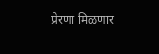प्रेरणा मिळणार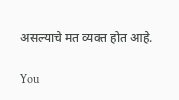असल्याचे मत व्यक्त होत आहे.

You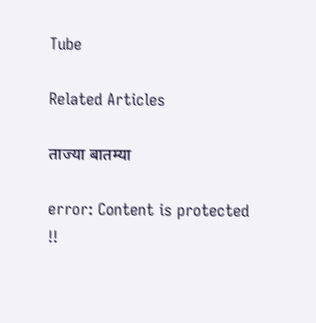Tube

Related Articles

ताज्या बातम्या

error: Content is protected !!